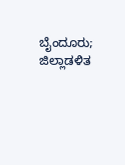ಬೈಂದೂರು; ಜಿಲ್ಲಾಡಳಿತ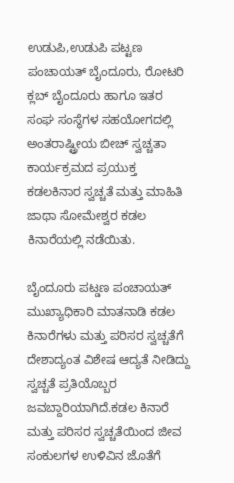ಉಡುಪಿ,ಉಡುಪಿ ಪಟ್ಟಣ ಪಂಚಾಯತ್ ಬೈಂದೂರು, ರೋಟರಿ ಕ್ಲಬ್ ಬೈಂದೂರು ಹಾಗೂ ಇತರ ಸಂಘ ಸಂಸ್ಥೆಗಳ ಸಹಯೋಗದಲ್ಲಿ ಅಂತರಾಷ್ಟ್ರೀಯ ಬೀಚ್ ಸ್ವಚ್ಚತಾ ಕಾರ್ಯಕ್ರಮದ ಪ್ರಯುಕ್ತ ಕಡಲಕಿನಾರ ಸ್ವಚ್ಚತೆ ಮತ್ತು ಮಾಹಿತಿ ಜಾಥಾ ಸೋಮೇಶ್ವರ ಕಡಲ ಕಿನಾರೆಯಲ್ಲಿ ನಡೆಯಿತು.

ಬೈಂದೂರು ಪಟ್ಡಣ ಪಂಚಾಯತ್ ಮುಖ್ಯಾಧಿಕಾರಿ ಮಾತನಾಡಿ ಕಡಲ ಕಿನಾರೆಗಳು ಮತ್ತು ಪರಿಸರ ಸ್ವಚ್ಚತೆಗೆ ದೇಶಾದ್ಯಂತ ವಿಶೇಷ ಆದ್ಯತೆ ನೀಡಿದ್ದು ಸ್ವಚ್ಚತೆ ಪ್ರತಿಯೊಬ್ಬರ ಜವಬ್ದಾರಿಯಾಗಿದೆ.ಕಡಲ ಕಿನಾರೆ ಮತ್ತು ಪರಿಸರ ಸ್ವಚ್ಚತೆಯಿಂದ ಜೀವ ಸಂಕುಲಗಳ ಉಳಿವಿನ ಜೊತೆಗೆ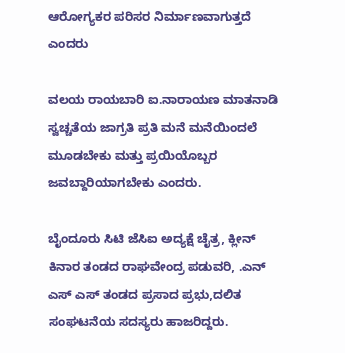ಆರೋಗ್ಯಕರ ಪರಿಸರ ನಿರ್ಮಾಣವಾಗುತ್ತದೆ ಎಂದರು

ವಲಯ ರಾಯಬಾರಿ ಐ.ನಾರಾಯಣ ಮಾತನಾಡಿ ಸ್ವಚ್ಚತೆಯ ಜಾಗ್ರತಿ ಪ್ರತಿ ಮನೆ ಮನೆಯಿಂದಲೆ ಮೂಡಬೇಕು ಮತ್ತು ಪ್ರಯಿಯೊಬ್ಬರ ಜವಬ್ದಾರಿಯಾಗಬೇಕು ಎಂದರು.

ಬೈಂದೂರು ಸಿಟಿ ಜೆಸಿಐ ಅದ್ಯಕ್ಷೆ ಚೈತ್ರ, ಕ್ಲೀನ್ ಕಿನಾರ ತಂಡದ ರಾಘವೇಂದ್ರ ಪಡುವರಿ, .ಎನ್ ಎಸ್ ಎಸ್ ತಂಡದ ಪ್ರಸಾದ ಪ್ರಭು,ದಲಿತ ಸಂಘಟನೆಯ ಸದಸ್ಯರು ಹಾಜರಿದ್ದರು.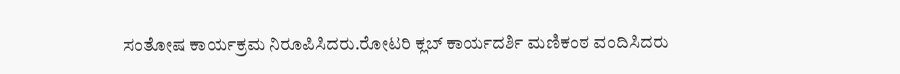ಸಂತೋಷ ಕಾರ್ಯಕ್ರಮ ನಿರೂಪಿಸಿದರು.ರೋಟರಿ ಕ್ಲಬ್ ಕಾರ್ಯದರ್ಶಿ ಮಣಿಕಂಠ ವಂದಿಸಿದರು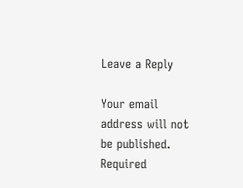Leave a Reply

Your email address will not be published. Required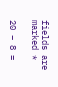fields are marked *

20 − 8 =